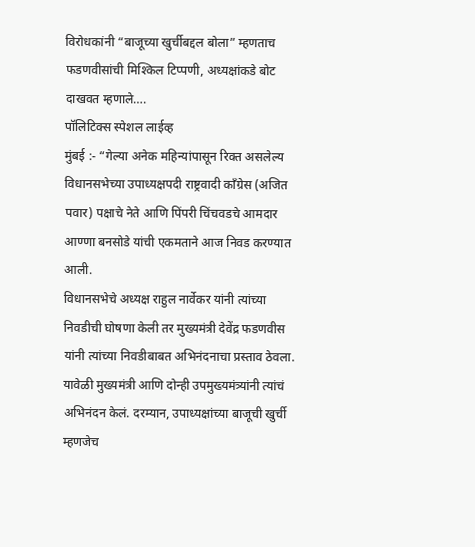विरोधकांनी “बाजूच्या खुर्चीबद्दल बोला” म्हणताच फडणवीसांची मिश्किल टिप्पणी, अध्यक्षांकडे बोट दाखवत म्हणाले….
पॉलिटिक्स स्पेशल लाईव्ह
मुंबई :- “गेल्या अनेक महिन्यांपासून रिक्त असलेल्य विधानसभेच्या उपाध्यक्षपदी राष्ट्रवादी काँग्रेस (अजित पवार) पक्षाचे नेते आणि पिंपरी चिंचवडचे आमदार आण्णा बनसोडे यांची एकमताने आज निवड करण्यात आली.
विधानसभेचे अध्यक्ष राहुल नार्वेकर यांनी त्यांच्या निवडीची घोषणा केली तर मुख्यमंत्री देवेंद्र फडणवीस यांनी त्यांच्या निवडीबाबत अभिनंदनाचा प्रस्ताव ठेवला. यावेळी मुख्यमंत्री आणि दोन्ही उपमुख्यमंत्र्यांनी त्यांचं अभिनंदन केलं. दरम्यान, उपाध्यक्षांच्या बाजूची खुर्ची म्हणजेच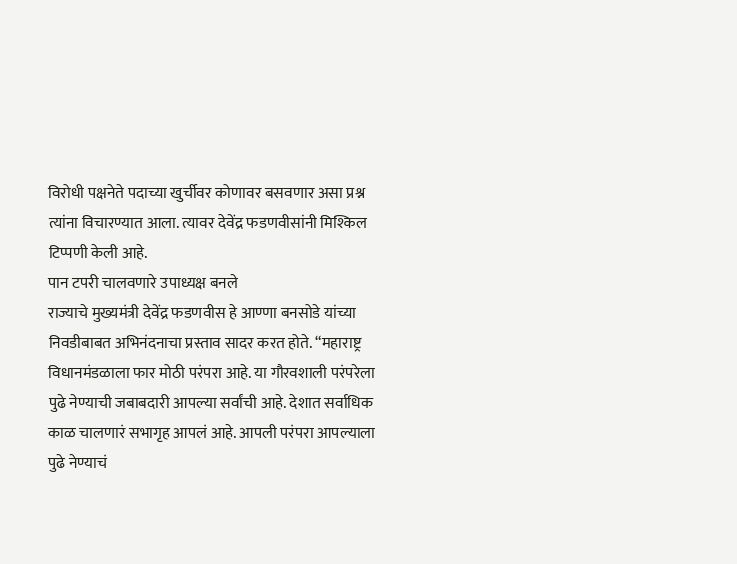विरोधी पक्षनेते पदाच्या खुर्चीवर कोणावर बसवणार असा प्रश्न त्यांना विचारण्यात आला. त्यावर देवेंद्र फडणवीसांनी मिश्किल टिप्पणी केली आहे.
पान टपरी चालवणारे उपाध्यक्ष बनले
राज्याचे मुख्यमंत्री देवेंद्र फडणवीस हे आण्णा बनसोडे यांच्या निवडीबाबत अभिनंदनाचा प्रस्ताव सादर करत होते. “महाराष्ट्र विधानमंडळाला फार मोठी परंपरा आहे. या गौरवशाली परंपरेला पुढे नेण्याची जबाबदारी आपल्या सर्वांची आहे. देशात सर्वाधिक काळ चालणारं सभागृह आपलं आहे. आपली परंपरा आपल्याला पुढे नेण्याचं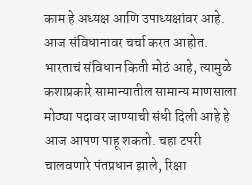काम हे अध्यक्ष आणि उपाध्यक्षांवर आहे. आज संविधानावर चर्चा करत आहोत. भारताचं संविधान किती मोठं आहे, त्यामुळे कशाप्रकारे सामान्यातील सामान्य माणसाला मोठ्या पदावर जाण्याची संधी दिली आहे हे आज आपण पाहू शकतो. चहा टपरी चालवणारे पंतप्रधान झाले, रिक्षा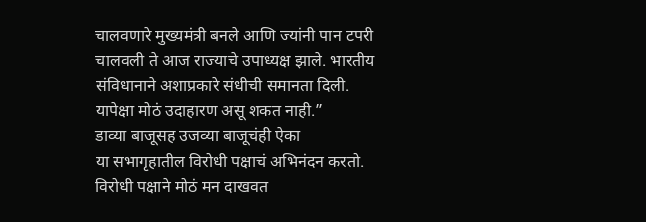चालवणारे मुख्यमंत्री बनले आणि ज्यांनी पान टपरी चालवली ते आज राज्याचे उपाध्यक्ष झाले. भारतीय संविधानाने अशाप्रकारे संधीची समानता दिली. यापेक्षा मोठं उदाहारण असू शकत नाही.”
डाव्या बाजूसह उजव्या बाजूचंही ऐका
या सभागृहातील विरोधी पक्षाचं अभिनंदन करतो. विरोधी पक्षाने मोठं मन दाखवत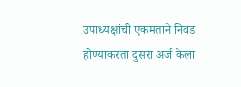उपाध्यक्षांची एकमताने निवड होण्याकरता दुसरा अर्ज केला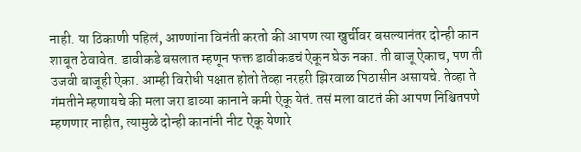नाही. या ठिकाणी पहिलं, आण्णांना विनंती करतो की आपण त्या खुर्चीवर बसल्यानंतर दोन्ही कान शाबूत ठेवावेत. डावीकडे बसलात म्हणून फक्त डावीकडचं ऐकून घेऊ नका. ती बाजू ऐकाच, पण ती उजवी बाजूही ऐका. आम्ही विरोधी पक्षात होतो तेव्हा नरहरी झिरवाळ पिठासीन असायचे. तेव्हा ते गंमतीने म्हणायचे की मला जरा डाव्या कानाने कमी ऐकू येतं. तसं मला वाटतं की आपण निश्चितपणे म्हणणार नाहीत, त्यामुळे दोन्ही कानांनी नीट ऐकू येणारे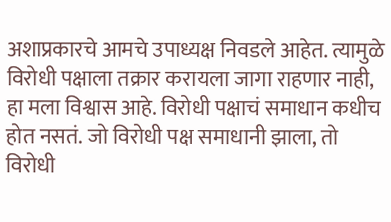अशाप्रकारचे आमचे उपाध्यक्ष निवडले आहेत. त्यामुळे विरोधी पक्षाला तक्रार करायला जागा राहणार नाही, हा मला विश्वास आहे. विरोधी पक्षाचं समाधान कधीच होत नसतं. जो विरोधी पक्ष समाधानी झाला, तो विरोधी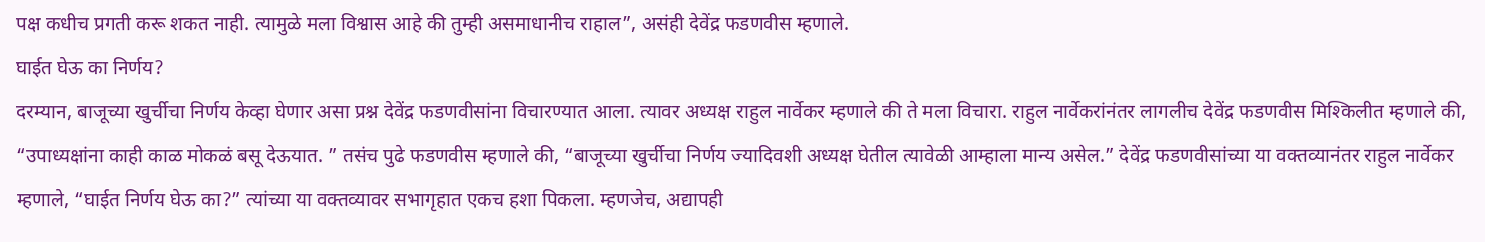पक्ष कधीच प्रगती करू शकत नाही. त्यामुळे मला विश्वास आहे की तुम्ही असमाधानीच राहाल”, असंही देवेंद्र फडणवीस म्हणाले.
घाईत घेऊ का निर्णय?
दरम्यान, बाजूच्या खुर्चीचा निर्णय केव्हा घेणार असा प्रश्न देवेंद्र फडणवीसांना विचारण्यात आला. त्यावर अध्यक्ष राहुल नार्वेकर म्हणाले की ते मला विचारा. राहुल नार्वेकरांनंतर लागलीच देवेंद्र फडणवीस मिश्किलीत म्हणाले की, “उपाध्यक्षांना काही काळ मोकळं बसू देऊयात. ” तसंच पुढे फडणवीस म्हणाले की, “बाजूच्या खुर्चीचा निर्णय ज्यादिवशी अध्यक्ष घेतील त्यावेळी आम्हाला मान्य असेल.” देवेंद्र फडणवीसांच्या या वक्तव्यानंतर राहुल नार्वेकर म्हणाले, “घाईत निर्णय घेऊ का?” त्यांच्या या वक्तव्यावर सभागृहात एकच हशा पिकला. म्हणजेच, अद्यापही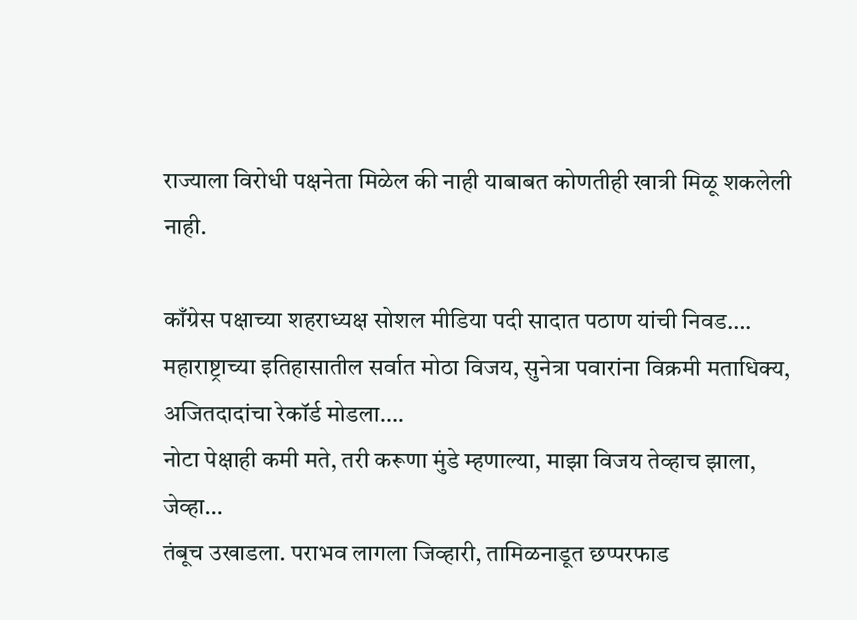राज्याला विरोधी पक्षनेता मिळेल की नाही याबाबत कोणतीही खात्री मिळू शकलेली नाही.

काँग्रेस पक्षाच्या शहराध्यक्ष सोशल मीडिया पदी सादात पठाण यांची निवड….
महाराष्ट्राच्या इतिहासातील सर्वात मोठा विजय, सुनेत्रा पवारांना विक्रमी मताधिक्य, अजितदादांचा रेकॉर्ड मोडला….
नोटा पेक्षाही कमी मते, तरी करूणा मुंडे म्हणाल्या, माझा विजय तेव्हाच झाला, जेव्हा…
तंबूच उखाडला. पराभव लागला जिव्हारी, तामिळनाडूत छप्परफाड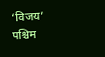‘विजय’
पश्चिम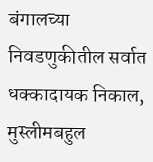बंगालच्या निवडणुकीतील सर्वात धक्कादायक निकाल, मुस्लीमबहुल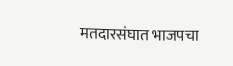मतदारसंघात भाजपचा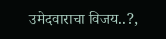उमेदवाराचा विजय..?,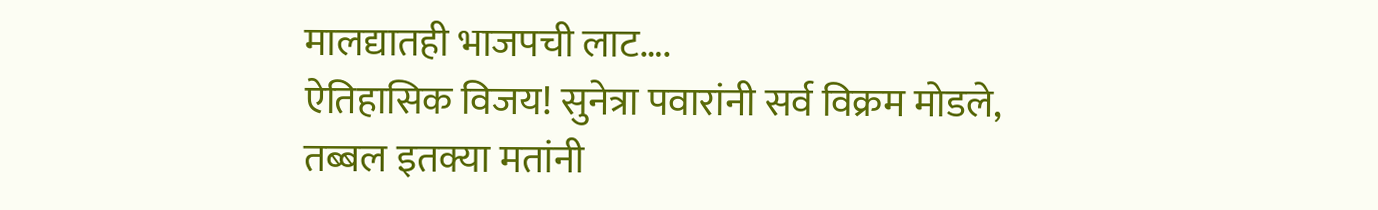मालद्यातही भाजपची लाट….
ऐतिहासिक विजय! सुनेत्रा पवारांनी सर्व विक्रम मोडले, तब्बल इतक्या मतांनी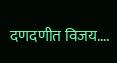दणदणीत विजय….